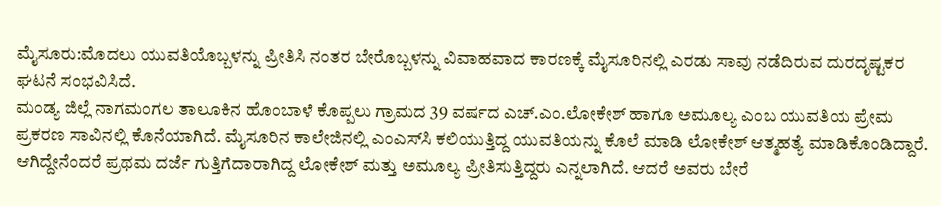ಮೈಸೂರು:ಮೊದಲು ಯುವತಿಯೊಬ್ಬಳನ್ನು ಪ್ರೀತಿಸಿ ನಂತರ ಬೇರೊಬ್ಬಳನ್ನು ವಿವಾಹವಾದ ಕಾರಣಕ್ಕೆ ಮೈಸೂರಿನಲ್ಲಿ ಎರಡು ಸಾವು ನಡೆದಿರುವ ದುರದೃಷ್ಟಕರ ಘಟನೆ ಸಂಭವಿಸಿದೆ.
ಮಂಡ್ಯ ಜಿಲ್ಲೆ ನಾಗಮಂಗಲ ತಾಲೂಕಿನ ಹೊಂಬಾಳೆ ಕೊಪ್ಪಲು ಗ್ರಾಮದ 39 ವರ್ಷದ ಎಚ್.ಎಂ.ಲೋಕೇಶ್ ಹಾಗೂ ಅಮೂಲ್ಯ ಎಂಬ ಯುವತಿಯ ಪ್ರೇಮ ಪ್ರಕರಣ ಸಾವಿನಲ್ಲಿ ಕೊನೆಯಾಗಿದೆ. ಮೈಸೂರಿನ ಕಾಲೇಜಿನಲ್ಲಿ ಎಂಎಸ್‍ಸಿ ಕಲಿಯುತ್ತಿದ್ದ ಯುವತಿಯನ್ನು ಕೊಲೆ ಮಾಡಿ ಲೋಕೇಶ್ ಆತ್ಮಹತ್ಯೆ ಮಾಡಿಕೊಂಡಿದ್ದಾರೆ.
ಆಗಿದ್ದೇನೆಂದರೆ ಪ್ರಥಮ ದರ್ಜೆ ಗುತ್ತಿಗೆದಾರಾಗಿದ್ದ ಲೋಕೇಶ್ ಮತ್ತು ಅಮೂಲ್ಯ ಪ್ರೀತಿಸುತ್ತಿದ್ದರು ಎನ್ನಲಾಗಿದೆ. ಆದರೆ ಅವರು ಬೇರೆ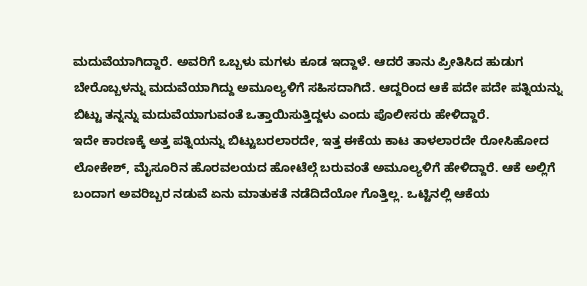ಮದುವೆಯಾಗಿದ್ದಾರೆ. ಅವರಿಗೆ ಒಬ್ಬಳು ಮಗಳು ಕೂಡ ಇದ್ದಾಳೆ. ಆದರೆ ತಾನು ಪ್ರೀತಿಸಿದ ಹುಡುಗ ಬೇರೊಬ್ಬಳನ್ನು ಮದುವೆಯಾಗಿದ್ದು ಅಮೂಲ್ಯಳಿಗೆ ಸಹಿಸದಾಗಿದೆ. ಆದ್ದರಿಂದ ಆಕೆ ಪದೇ ಪದೇ ಪತ್ನಿಯನ್ನು ಬಿಟ್ಟು ತನ್ನನ್ನು ಮದುವೆಯಾಗುವಂತೆ ಒತ್ತಾಯಿಸುತ್ತಿದ್ದಳು ಎಂದು ಪೊಲೀಸರು ಹೇಳಿದ್ದಾರೆ.
ಇದೇ ಕಾರಣಕ್ಕೆ ಅತ್ತ ಪತ್ನಿಯನ್ನು ಬಿಟ್ಟುಬರಲಾರದೇ, ಇತ್ತ ಈಕೆಯ ಕಾಟ ತಾಳಲಾರದೇ ರೋಸಿಹೋದ ಲೋಕೇಶ್, ಮೈಸೂರಿನ ಹೊರವಲಯದ ಹೋಟೆಲ್ಗೆ ಬರುವಂತೆ ಅಮೂಲ್ಯಳಿಗೆ ಹೇಳಿದ್ದಾರೆ. ಆಕೆ ಅಲ್ಲಿಗೆ ಬಂದಾಗ ಅವರಿಬ್ಬರ ನಡುವೆ ಏನು ಮಾತುಕತೆ ನಡೆದಿದೆಯೋ ಗೊತ್ತಿಲ್ಲ. ಒಟ್ಟಿನಲ್ಲಿ ಆಕೆಯ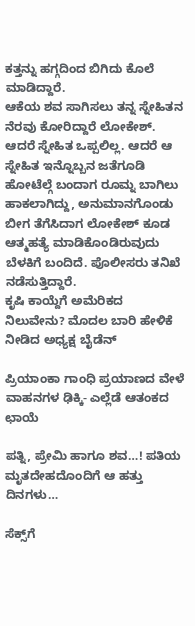ಕತ್ತನ್ನು ಹಗ್ಗದಿಂದ ಬಿಗಿದು ಕೊಲೆ ಮಾಡಿದ್ದಾರೆ.
ಆಕೆಯ ಶವ ಸಾಗಿಸಲು ತನ್ನ ಸ್ನೇಹಿತನ ನೆರವು ಕೋರಿದ್ದಾರೆ ಲೋಕೇಶ್. ಆದರೆ ಸ್ನೇಹಿತ ಒಪ್ಪಲಿಲ್ಲ. ಆದರೆ ಆ ಸ್ನೇಹಿತ ಇನ್ನೊಬ್ಬನ ಜತೆಗೂಡಿ ಹೋಟೆಲ್ಗೆ ಬಂದಾಗ ರೂಮ್ನ ಬಾಗಿಲು ಹಾಕಲಾಗಿದ್ದು, ಅನುಮಾನಗೊಂಡು ಬೀಗ ತೆಗೆಸಿದಾಗ ಲೋಕೇಶ್ ಕೂಡ ಆತ್ಮಹತ್ಯೆ ಮಾಡಿಕೊಂಡಿರುವುದು ಬೆಳಕಿಗೆ ಬಂದಿದೆ. ಪೊಲೀಸರು ತನಿಖೆ ನಡೆಸುತ್ತಿದ್ದಾರೆ.
ಕೃಷಿ ಕಾಯ್ದೆಗೆ ಅಮೆರಿಕದ ನಿಲುವೇನು? ಮೊದಲ ಬಾರಿ ಹೇಳಿಕೆ ನೀಡಿದ ಅಧ್ಯಕ್ಷ ಬೈಡೆನ್

ಪ್ರಿಯಾಂಕಾ ಗಾಂಧಿ ಪ್ರಯಾಣದ ವೇಳೆ ವಾಹನಗಳ ಢಿಕ್ಕಿ- ಎಲ್ಲೆಡೆ ಆತಂಕದ ಛಾಯೆ

ಪತ್ನಿ, ಪ್ರೇಮಿ ಹಾಗೂ ಶವ…! ಪತಿಯ ಮೃತದೇಹದೊಂದಿಗೆ ಆ ಹತ್ತು ದಿನಗಳು…

ಸೆಕ್ಸ್‌ಗೆ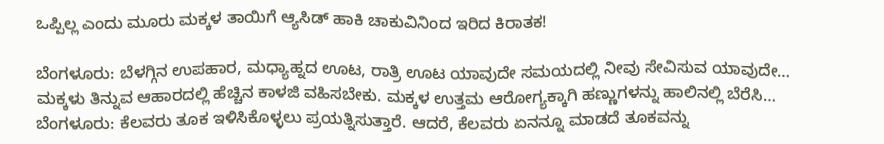ಒಪ್ಪಿಲ್ಲ ಎಂದು ಮೂರು ಮಕ್ಕಳ ತಾಯಿಗೆ ಆ್ಯಸಿಡ್‌ ಹಾಕಿ ಚಾಕುವಿನಿಂದ ಇರಿದ ಕಿರಾತಕ!

ಬೆಂಗಳೂರು: ಬೆಳಗ್ಗಿನ ಉಪಹಾರ, ಮಧ್ಯಾಹ್ನದ ಊಟ, ರಾತ್ರಿ ಊಟ ಯಾವುದೇ ಸಮಯದಲ್ಲಿ ನೀವು ಸೇವಿಸುವ ಯಾವುದೇ…
ಮಕ್ಕಳು ತಿನ್ನುವ ಆಹಾರದಲ್ಲಿ ಹೆಚ್ಚಿನ ಕಾಳಜಿ ವಹಿಸಬೇಕು. ಮಕ್ಕಳ ಉತ್ತಮ ಆರೋಗ್ಯಕ್ಕಾಗಿ ಹಣ್ಣುಗಳನ್ನು ಹಾಲಿನಲ್ಲಿ ಬೆರೆಸಿ…
ಬೆಂಗಳೂರು: ಕೆಲವರು ತೂಕ ಇಳಿಸಿಕೊಳ್ಳಲು ಪ್ರಯತ್ನಿಸುತ್ತಾರೆ. ಆದರೆ, ಕೆಲವರು ಏನನ್ನೂ ಮಾಡದೆ ತೂಕವನ್ನು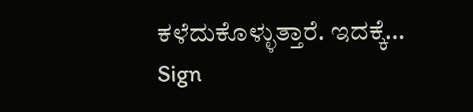ಕಳೆದುಕೊಳ್ಳುತ್ತಾರೆ. ಇದಕ್ಕೆ…
Sign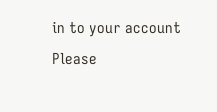in to your account
Please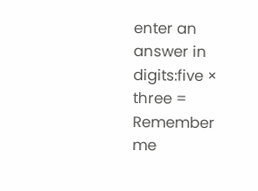enter an answer in digits:five × three =
Remember me